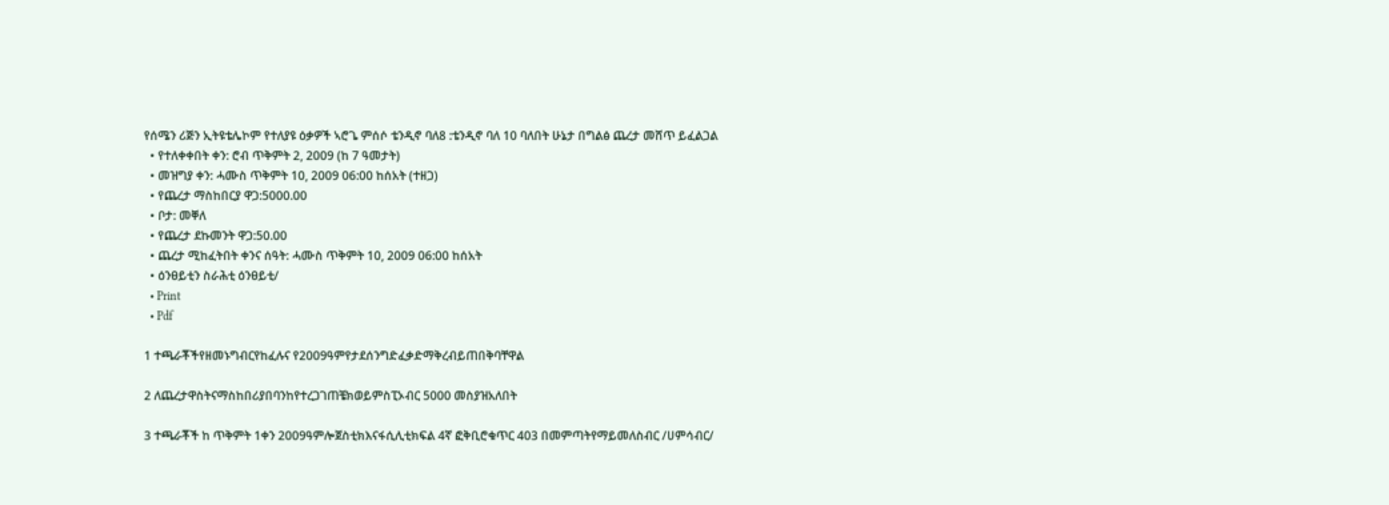የሰሜን ሪጅን ኢትዩቴሌኮም የተለያዩ ዕቃዎች ኣሮጌ ምሰሶ ቴንዲኖ ባለ8 :ቴንዲኖ ባለ 10 ባለበት ሁኔታ በግልፅ ጨረታ መሸጥ ይፈልጋል
  • የተለቀቀበት ቀን: ሮብ ጥቅምት 2, 2009 (ከ 7 ዓመታት)
  • መዝግያ ቀን: ሓሙስ ጥቅምት 10, 2009 06:00 ከሰአት (ተዘጋ)
  • የጨረታ ማስከበርያ ዋጋ:5000.00
  • ቦታ: መቐለ
  • የጨረታ ደኩመንት ዋጋ:50.00
  • ጨረታ ሚከፈትበት ቀንና ሰዓት: ሓሙስ ጥቅምት 10, 2009 06:00 ከሰአት
  • ዕንፀይቲን ስራሕቲ ዕንፀይቲ/
  • Print
  • Pdf

1 ተጫራቾችየዘመኑግብርየከፈሉና የ2009ዓምየታደሰንግድፈቃድማቅረብይጠበቅባቸዋል

2 ለጨረታዋስትናማስከበሪያበባንከየተረጋገጠቼክወይምስፒኦብር 5000 መስያዝአለበት

3 ተጫራቾች ከ ጥቅምት 1ቀን 2009ዓምሎጀስቲክእናፋሲሊቲክፍል 4ኛ ፎቅቢሮቁጥር 403 በመምጣትየማይመለስብር /ሀምሳብር/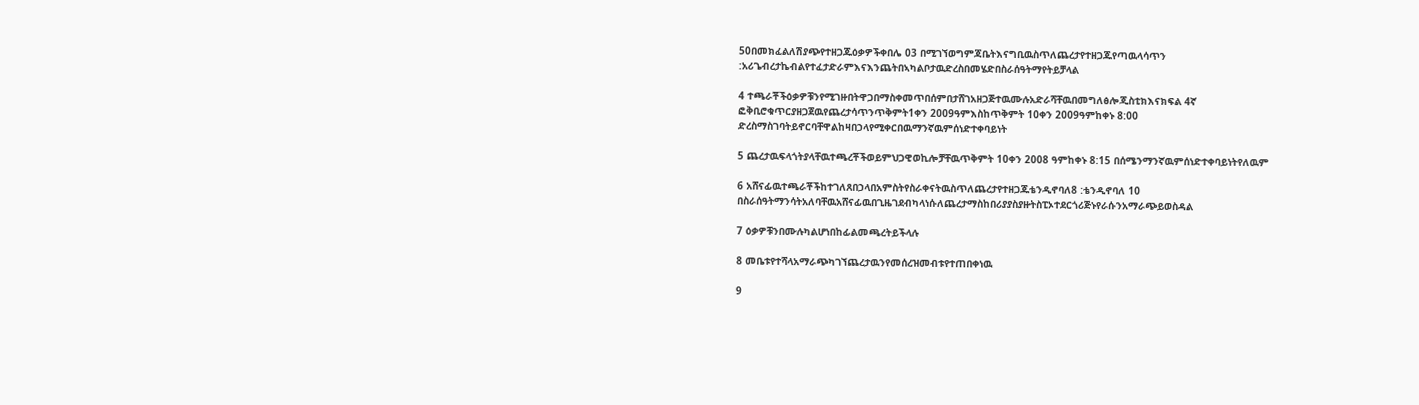50በመክፈልለሽያጭየተዘጋጁዕቃዎችቀበሌ 03 በሚገኘወግምጃቤትእናግቢዉስጥለጨረታየተዘጋጁየጣዉላሳጥን :አሪጌብረታኬብልየተፈታድራምእናእንጨትበኣካልቦታዉድረስበመሄድበስራሰዓትማየትይቻላል

4 ተጫራቾችዕቃዎቹንየሚገዙበትዋጋበማስቀመጥበሰምበታሸገአዘጋጅተዉሙሉአድራሻቸዉበመግለፅሎጂስቲክእናክፍል 4ኛ ፎቅቢሮቁጥርያዘጋጀዉየጨረታሳጥንጥቅምት1ቀን 2009ዓምእስከጥቅምት 10ቀን 2009ዓምከቀኑ 8:00 ድረስማስገባትይኖርባቸዋልከዛበኃላየሚቀርበዉማንኛዉምሰነድተቀባይነት

5 ጨረታዉፍላጎትያላቸዉተጫረቾችወይምህጋዊወኪሎቻቸዉጥቅምት 10ቀን 2008 ዓምከቀኑ 8:15 በሰሜንማንኛዉምሰነድተቀባይነትየለዉም

6 አሸናፊዉተጫራቾችከተገለጸበኃላበአምስትየስራቀናትዉስጥለጨረታየተዘጋጁቴንዲኖባለ8 :ቴንዲኖባለ 10 በስራሰዓትማንሳትአለባቸዉአሸናፊዉበጊዜገደብካላነሱለጨረታማስከበሪያያስያዙትስፒኦተደርጎሪጅኑየራሱንአማራጭይወስዳል

7 ዕቃዎቹንበሙሉካልሆነበከፊልመጫረትይችላሉ

8 መቤቱየተሻላአማራጭካገኘጨረታዉንየመሰረዝመብቱየተጠበቀነዉ

9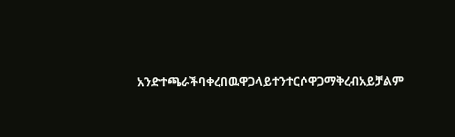አንድተጫራችባቀረበዉዋጋላይተንተርሶዋጋማቅረብአይቻልም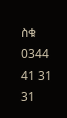ስቁ 0344 41 31 31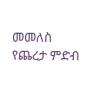መመለስ
የጨረታ ምድብ